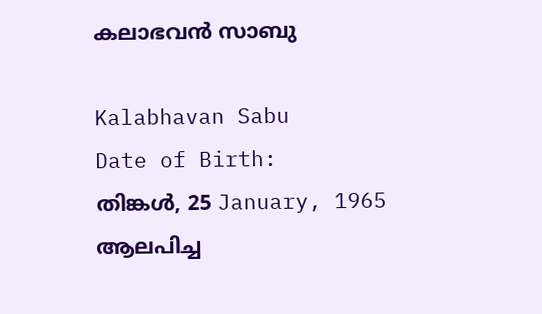കലാഭവൻ സാബു

Kalabhavan Sabu
Date of Birth:
തിങ്കൾ, 25 January, 1965
ആലപിച്ച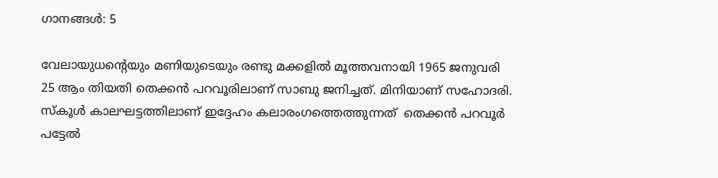ഗാനങ്ങൾ: 5

വേലായുധന്റെയും മണിയുടെയും രണ്ടു മക്കളിൽ മൂത്തവനായി 1965 ജനുവരി 25 ആം തിയതി തെക്കൻ പറവൂരിലാണ് സാബു ജനിച്ചത്. മിനിയാണ് സഹോദരി. സ്കൂൾ കാലഘട്ടത്തിലാണ് ഇദ്ദേഹം കലാരംഗത്തെത്തുന്നത്  തെക്കൻ പറവൂർ പട്ടേൽ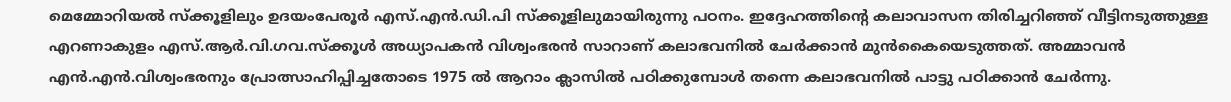മെമ്മോറിയൽ സ്ക്കൂളിലും ഉദയംപേരൂർ എസ്.എൻ.ഡി.പി സ്ക്കൂളിലുമായിരുന്നു പഠനം. ഇദ്ദേഹത്തിന്റെ കലാവാസന തിരിച്ചറിഞ്ഞ് വീട്ടിനടുത്തുള്ള  എറണാകുളം എസ്.ആർ.വി.ഗവ.സ്ക്കൂൾ അധ്യാപകൻ വിശ്വംഭരൻ സാറാണ് കലാഭവനിൽ ചേർക്കാൻ മുൻകൈയെടുത്തത്. അമ്മാവൻ എൻ.എൻ.വിശ്വംഭരനും പ്രോത്സാഹിപ്പിച്ചതോടെ 1975 ൽ ആറാം ക്ലാസിൽ പഠിക്കുമ്പോൾ തന്നെ കലാഭവനിൽ പാട്ടു പഠിക്കാൻ ചേർന്നു.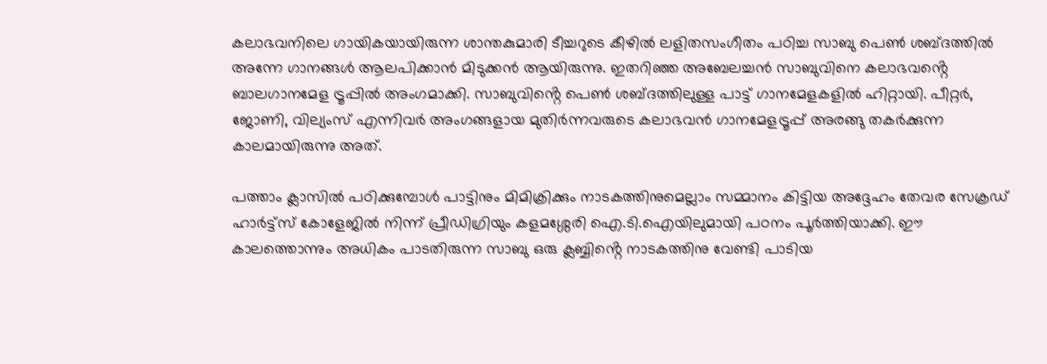കലാഭവനിലെ ഗായികയായിരുന്ന ശാന്തകുമാരി ടീച്ചറുടെ കീഴിൽ ലളിതസംഗീതം പഠിച്ച സാബു പെൺ ശബ്ദത്തിൽ അന്നേ ഗാനങ്ങൾ ആലപിക്കാൻ മിടുക്കൻ ആയിരുന്നു. ഇതറിഞ്ഞ അബേലച്ചൻ സാബുവിനെ കലാഭവൻ്റെ ബാലഗാനമേള ട്രൂപ്പിൽ അംഗമാക്കി. സാബുവിൻ്റെ പെൺ ശബ്ദത്തിലുള്ള പാട്ട് ഗാനമേളകളിൽ ഹിറ്റായി. പീറ്റർ, ജോണി, വില്യംസ് എന്നിവർ അംഗങ്ങളായ മുതിർന്നവരുടെ കലാഭവൻ ഗാനമേളട്രൂപ്പ് അരങ്ങു തകർക്കുന്ന കാലമായിരുന്നു അത്.

പത്താം ക്ലാസിൽ പഠിക്കുമ്പോൾ പാട്ടിനും മിമിക്രിക്കും നാടകത്തിനുമെല്ലാം സമ്മാനം കിട്ടിയ അദ്ദേഹം തേവര സേക്രഡ് ഹാർട്ട്സ് കോളേജിൽ നിന്ന് പ്രീഡിഗ്രിയും കളമശ്ശേരി ഐ.ടി.ഐയിലുമായി പഠനം പൂർത്തിയാക്കി. ഈ കാലത്തൊന്നും അധികം പാടതിരുന്ന സാബു ഒരു ക്ലബ്ബിൻ്റെ നാടകത്തിനു വേണ്ടി പാടിയ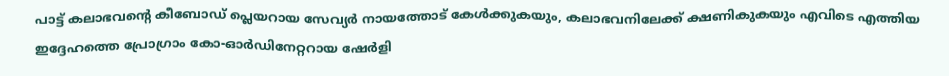പാട്ട് കലാഭവന്റെ കീബോഡ് പ്ലെയറായ സേവ്യർ നായത്തോട് കേൾക്കുകയും, കലാഭവനിലേക്ക് ക്ഷണികുകയും എവിടെ എത്തിയ ഇദ്ദേഹത്തെ പ്രോഗ്രാം കോ-ഓർഡിനേറ്ററായ ഷേർളി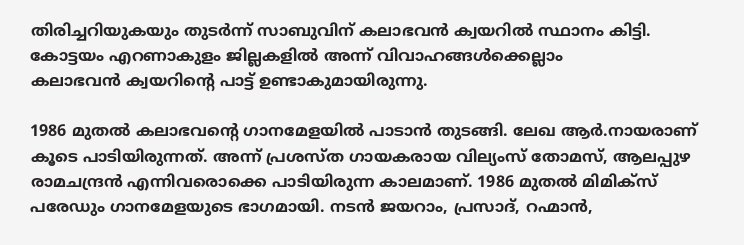തിരിച്ചറിയുകയും തുടർന്ന് സാബുവിന് കലാഭവൻ ക്വയറിൽ സ്ഥാനം കിട്ടി. കോട്ടയം എറണാകുളം ജില്ലകളിൽ അന്ന് വിവാഹങ്ങൾക്കെല്ലാം
കലാഭവൻ ക്വയറിൻ്റെ പാട്ട് ഉണ്ടാകുമായിരുന്നു.

1986 മുതൽ കലാഭവൻ്റെ ഗാനമേളയിൽ പാടാൻ തുടങ്ങി. ലേഖ ആർ.നായരാണ് കൂടെ പാടിയിരുന്നത്. അന്ന് പ്രശസ്ത ഗായകരായ വില്യംസ് തോമസ്, ആലപ്പുഴ രാമചന്ദ്രൻ എന്നിവരൊക്കെ പാടിയിരുന്ന കാലമാണ്. 1986 മുതൽ മിമിക്സ് പരേഡും ഗാനമേളയുടെ ഭാഗമായി. നടൻ ജയറാം, പ്രസാദ്, റഹ്മാൻ,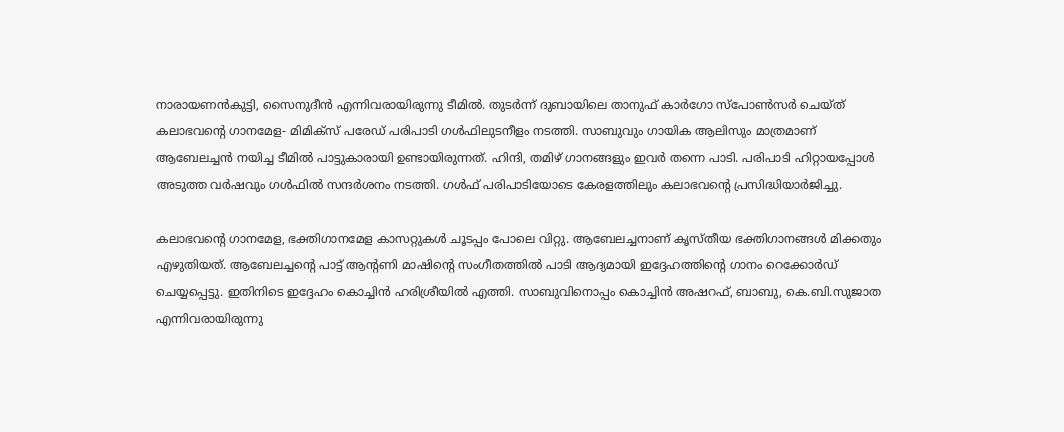നാരായണൻകുട്ടി, സൈനുദീൻ എന്നിവരായിരുന്നു ടീമിൽ. തുടർന്ന് ദുബായിലെ താനുഫ് കാർഗോ സ്പോൺസർ ചെയ്ത് കലാഭവൻ്റെ ഗാനമേള- മിമിക്സ് പരേഡ് പരിപാടി ഗൾഫിലുടനീളം നടത്തി. സാബുവും ഗായിക ആലിസും മാത്രമാണ് ആബേലച്ചൻ നയിച്ച ടീമിൽ പാട്ടുകാരായി ഉണ്ടായിരുന്നത്. ഹിന്ദി, തമിഴ് ഗാനങ്ങളും ഇവർ തന്നെ പാടി. പരിപാടി ഹിറ്റായപ്പോൾ അടുത്ത വർഷവും ഗൾഫിൽ സന്ദർശനം നടത്തി. ഗൾഫ് പരിപാടിയോടെ കേരളത്തിലും കലാഭവന്റെ പ്രസിദ്ധിയാർജിച്ചു.

കലാഭവൻ്റെ ഗാനമേള, ഭക്തിഗാനമേള കാസറ്റുകൾ ചൂടപ്പം പോലെ വിറ്റു. ആബേലച്ചനാണ് കൃസ്തീയ ഭക്തിഗാനങ്ങൾ മിക്കതും എഴുതിയത്. ആബേലച്ചന്റെ പാട്ട് ആന്റണി മാഷിന്റെ സംഗീതത്തിൽ പാടി ആദ്യമായി ഇദ്ദേഹത്തിന്റെ ഗാനം റെക്കോർഡ് ചെയ്യപ്പെട്ടു. ഇതിനിടെ ഇദ്ദേഹം കൊച്ചിൻ ഹരിശ്രീയിൽ എത്തി. സാബുവിനൊപ്പം കൊച്ചിൻ അഷറഫ്, ബാബു, കെ.ബി.സുജാത എന്നിവരായിരുന്നു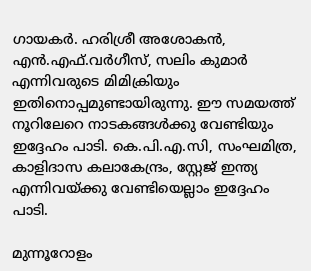ഗായകർ. ഹരിശ്രീ അശോകൻ, എൻ.എഫ്.വർഗീസ്, സലിം കുമാർ എന്നിവരുടെ മിമിക്രിയും ഇതിനൊപ്പമുണ്ടായിരുന്നു. ഈ സമയത്ത് നൂറിലേറെ നാടകങ്ങൾക്കു വേണ്ടിയും ഇദ്ദേഹം പാടി. കെ.പി.എ.സി, സംഘമിത്ര,
കാളിദാസ കലാകേന്ദ്രം, സ്റ്റേജ് ഇന്ത്യ എന്നിവയ്ക്കു വേണ്ടിയെല്ലാം ഇദ്ദേഹം പാടി.

മുന്നൂറോളം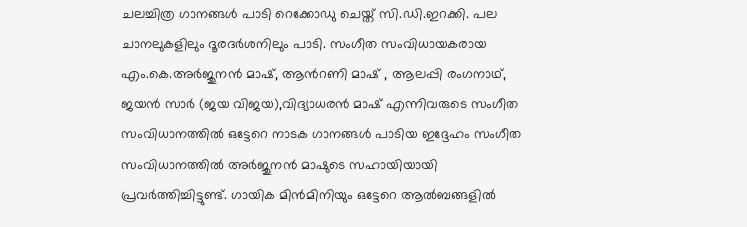ചലച്ചിത്ര ഗാനങ്ങൾ പാടി റെക്കോഡു ചെയ്ത് സി.ഡി.ഇറക്കി. പല ചാനലുകളിലും ദൂരദർശനിലും പാടി. സംഗീത സംവിധായകരായ എം.കെ.അർജുനൻ മാഷ്, ആൻറണി മാഷ് , ആലപ്പി രംഗനാഥ്, ജയൻ സാർ (ജയ വിജയ),വിദ്യാധരൻ മാഷ് എന്നിവരുടെ സംഗീത സംവിധാനത്തിൽ ഒട്ടേറെ നാടക ഗാനങ്ങൾ പാടിയ ഇദ്ദേഹം സംഗീത
സംവിധാനത്തിൽ അർജുനൻ മാഷുടെ സഹായിയായി പ്രവർത്തിച്ചിട്ടുണ്ട്. ഗായിക മിൻമിനിയും ഒട്ടേറെ ആൽബങ്ങളിൽ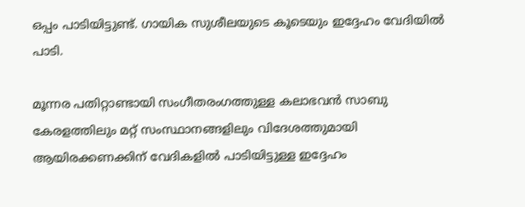ഒപ്പം പാടിയിട്ടുണ്ട്. ഗായിക സുശീലയുടെ കൂടെയും ഇദ്ദേഹം വേദിയിൽ പാടി.

മൂന്നര പതിറ്റാണ്ടായി സംഗീതരംഗത്തുള്ള കലാഭവൻ സാബു കേരളത്തിലും മറ്റ് സംസ്ഥാനങ്ങളിലും വിദേശത്തുമായി ആയിരക്കണക്കിന് വേദികളിൽ പാടിയിട്ടുള്ള ഇദ്ദേഹം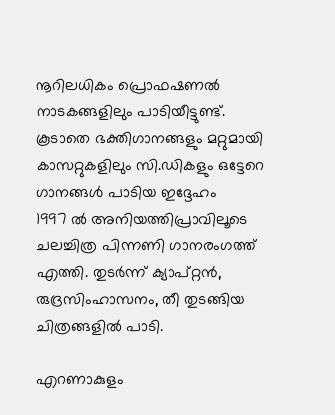നൂറിലധികം പ്രൊഫഷണൽ നാടകങ്ങളിലും പാടിയീട്ടുണ്ട്. കൂടാതെ ഭക്തിഗാനങ്ങളും മറ്റുമായി കാസറ്റുകളിലും സി.ഡികളും ഒട്ടേറെ ഗാനങ്ങൾ പാടിയ ഇദ്ദേഹം
1997 ൽ അനിയത്തിപ്രാവിലൂടെ ചലച്ചിത്ര പിന്നണി ഗാനരംഗത്ത് എത്തി. തുടർന്ന് ക്യാപ്റ്റൻ, രുദ്രസിംഹാസനം, തീ തുടങ്ങിയ ചിത്രങ്ങളിൽ പാടി.

എറണാകുളം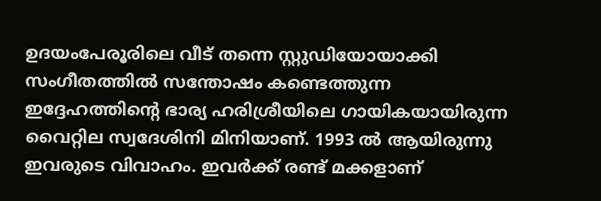ഉദയംപേരൂരിലെ വീട് തന്നെ സ്റ്റുഡിയോയാക്കി സംഗീതത്തിൽ സന്തോഷം കണ്ടെത്തുന്ന ഇദ്ദേഹത്തിന്റെ ഭാര്യ ഹരിശ്രീയിലെ ഗായികയായിരുന്ന വൈറ്റില സ്വദേശിനി മിനിയാണ്. 1993 ൽ ആയിരുന്നു ഇവരുടെ വിവാഹം. ഇവർക്ക് രണ്ട് മക്കളാണ്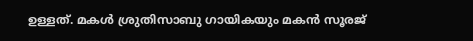ഉള്ളത്. മകൾ ശ്രുതിസാബു ഗായികയും മകൻ സൂരജ്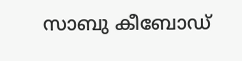സാബു കീബോഡ്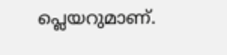പ്ലെയറുമാണ്.